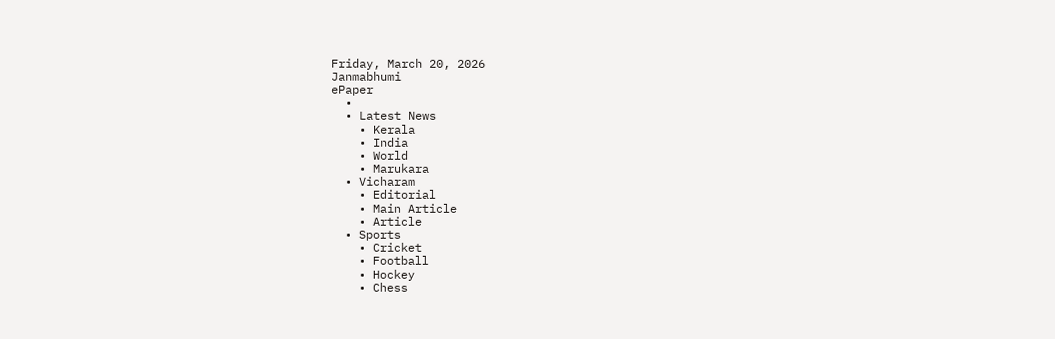Friday, March 20, 2026
Janmabhumi
ePaper
  •
  • Latest News
    • Kerala
    • India
    • World
    • Marukara
  • Vicharam
    • Editorial
    • Main Article
    • Article
  • Sports
    • Cricket
    • Football
    • Hockey
    • Chess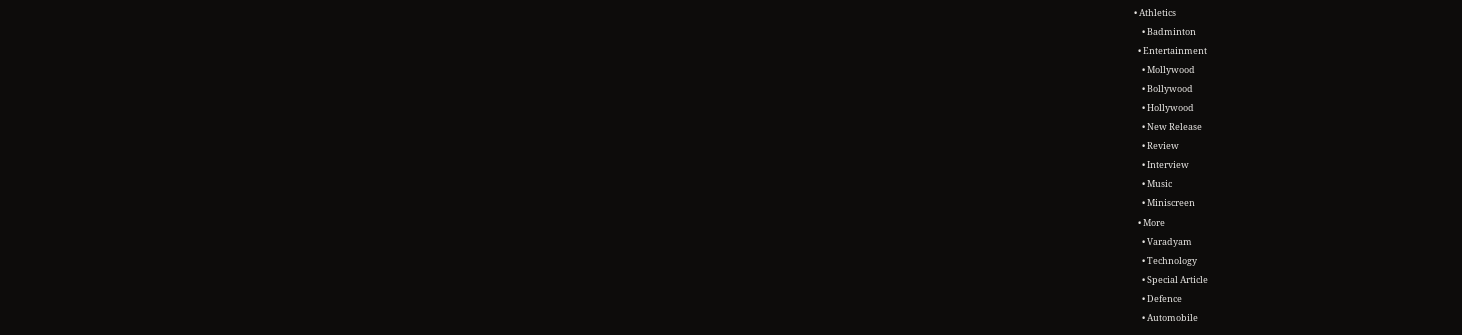• Athletics
    • Badminton
  • Entertainment
    • Mollywood
    • Bollywood
    • Hollywood
    • New Release
    • Review
    • Interview
    • Music
    • Miniscreen
  • More
    • Varadyam
    • Technology
    • Special Article
    • Defence
    • Automobile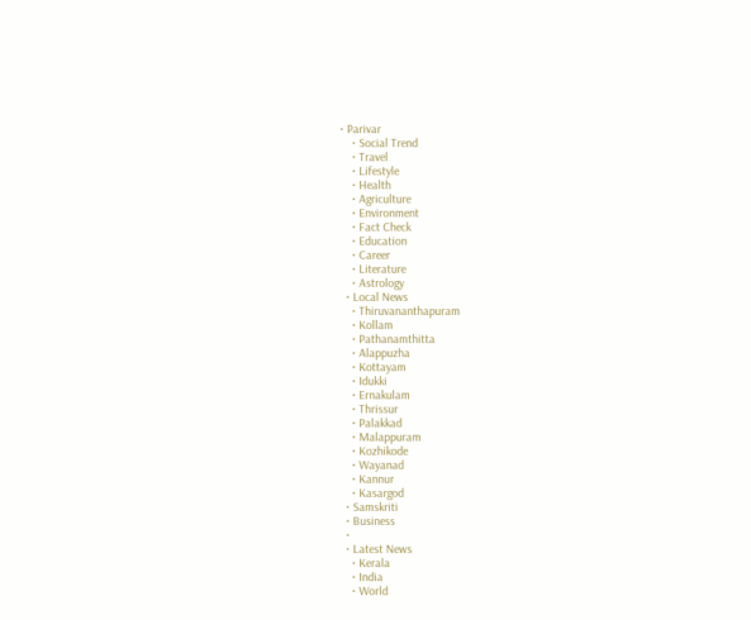• Parivar
    • Social Trend
    • Travel
    • Lifestyle
    • Health
    • Agriculture
    • Environment
    • Fact Check
    • Education
    • Career
    • Literature
    • Astrology
  • Local News
    • Thiruvananthapuram
    • Kollam
    • Pathanamthitta
    • Alappuzha
    • Kottayam
    • Idukki
    • Ernakulam
    • Thrissur
    • Palakkad
    • Malappuram
    • Kozhikode
    • Wayanad
    • Kannur
    • Kasargod
  • Samskriti
  • Business
  •
  • Latest News
    • Kerala
    • India
    • World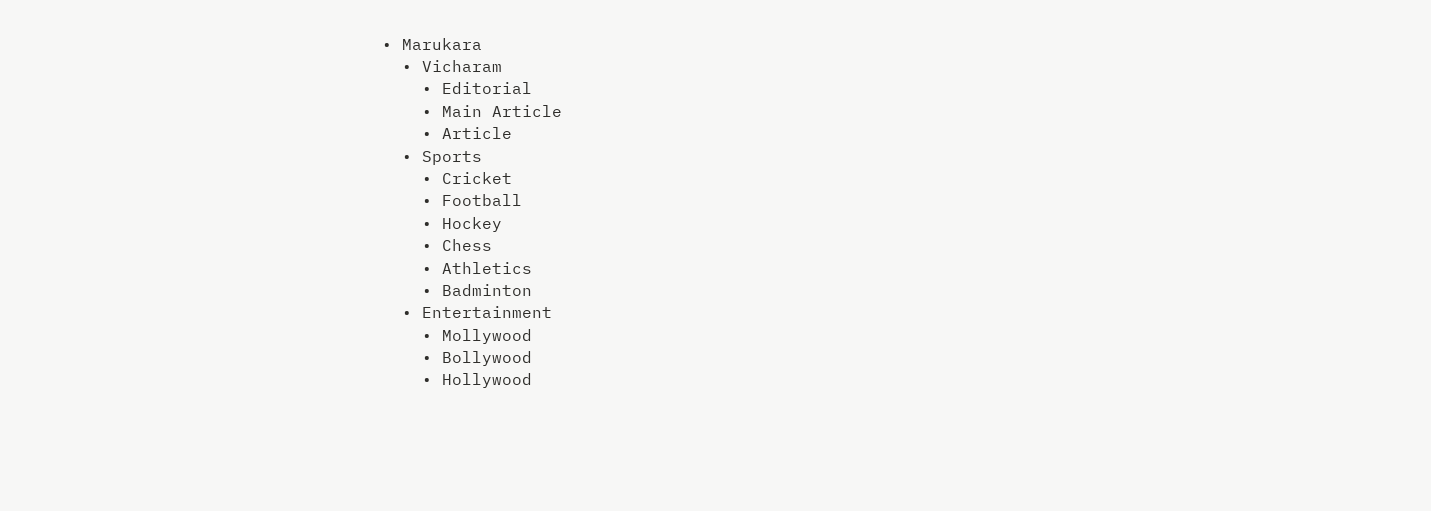• Marukara
  • Vicharam
    • Editorial
    • Main Article
    • Article
  • Sports
    • Cricket
    • Football
    • Hockey
    • Chess
    • Athletics
    • Badminton
  • Entertainment
    • Mollywood
    • Bollywood
    • Hollywood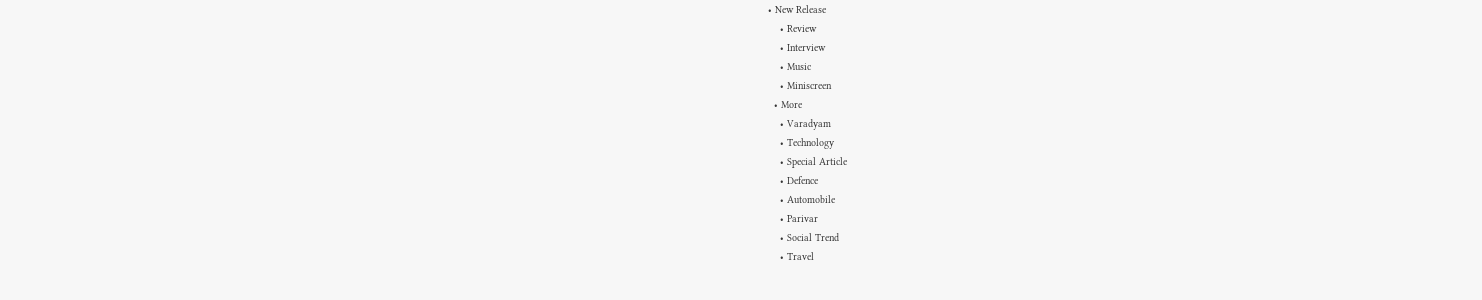• New Release
    • Review
    • Interview
    • Music
    • Miniscreen
  • More
    • Varadyam
    • Technology
    • Special Article
    • Defence
    • Automobile
    • Parivar
    • Social Trend
    • Travel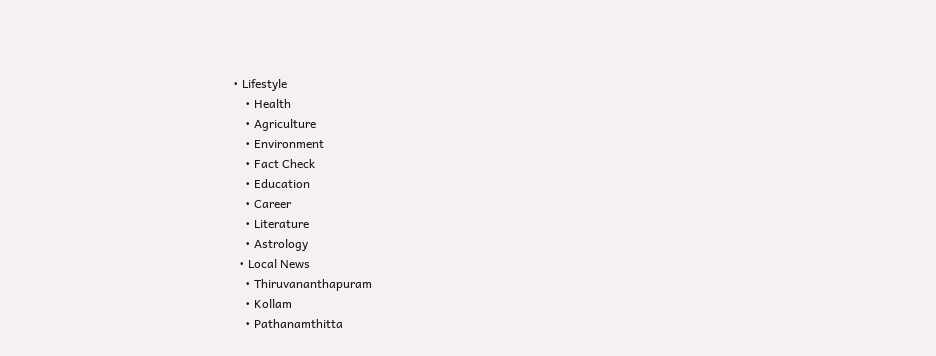• Lifestyle
    • Health
    • Agriculture
    • Environment
    • Fact Check
    • Education
    • Career
    • Literature
    • Astrology
  • Local News
    • Thiruvananthapuram
    • Kollam
    • Pathanamthitta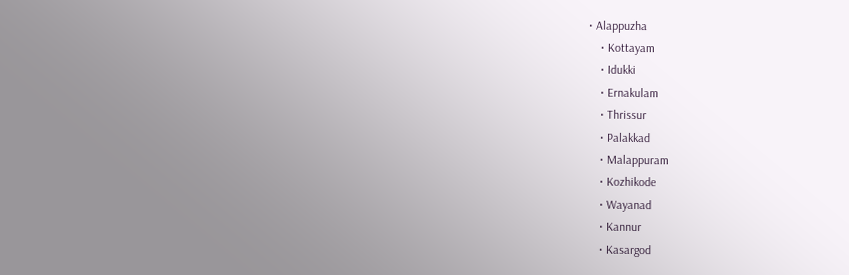• Alappuzha
    • Kottayam
    • Idukki
    • Ernakulam
    • Thrissur
    • Palakkad
    • Malappuram
    • Kozhikode
    • Wayanad
    • Kannur
    • Kasargod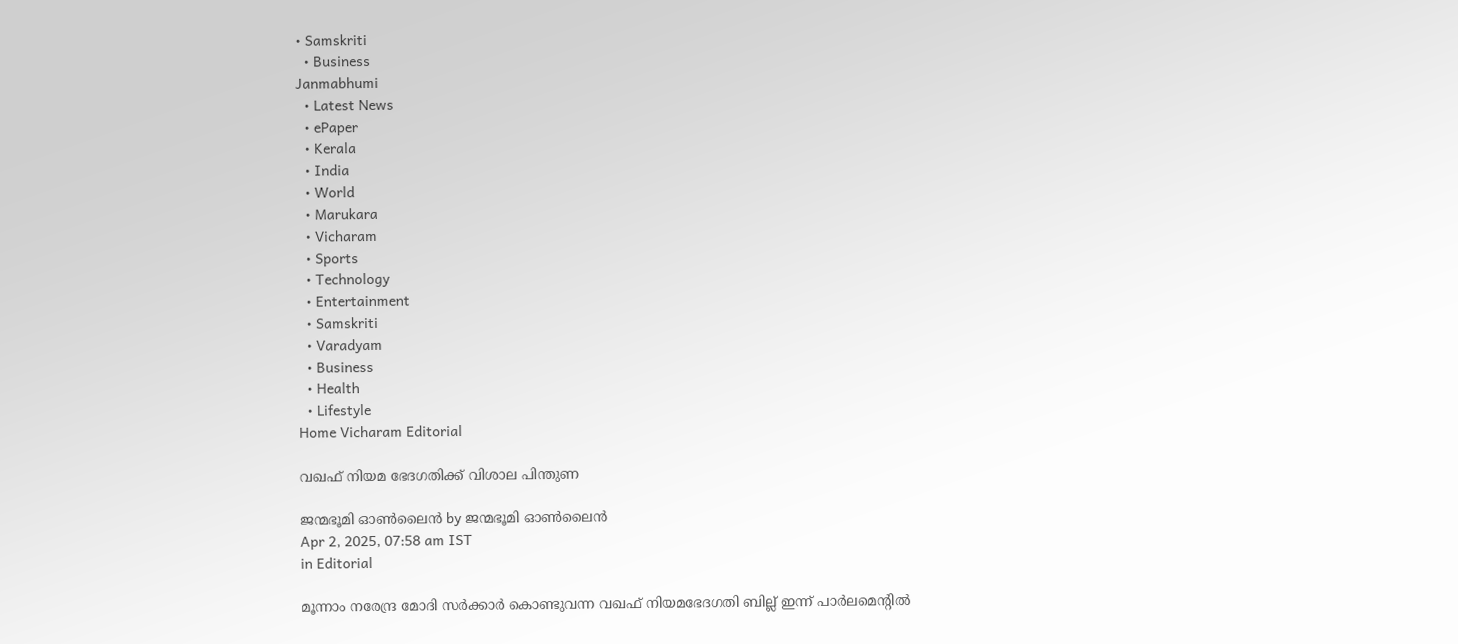• Samskriti
  • Business
Janmabhumi
  • Latest News
  • ePaper
  • Kerala
  • India
  • World
  • Marukara
  • Vicharam
  • Sports
  • Technology
  • Entertainment
  • Samskriti
  • Varadyam
  • Business
  • Health
  • Lifestyle
Home Vicharam Editorial

വഖഫ് നിയമ ഭേദഗതിക്ക് വിശാല പിന്തുണ

ജന്മഭൂമി ഓണ്‍ലൈന്‍ by ജന്മഭൂമി ഓണ്‍ലൈന്‍
Apr 2, 2025, 07:58 am IST
in Editorial

മൂന്നാം നരേന്ദ്ര മോദി സര്‍ക്കാര്‍ കൊണ്ടുവന്ന വഖഫ് നിയമഭേദഗതി ബില്ല് ഇന്ന് പാര്‍ലമെന്റില്‍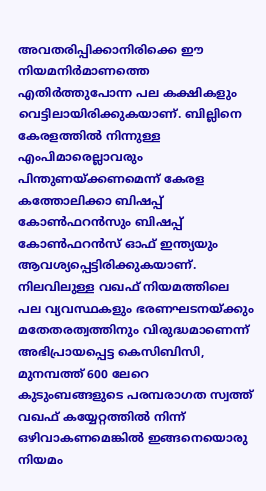അവതരിപ്പിക്കാനിരിക്കെ ഈ നിയമനിര്‍മാണത്തെ എതിര്‍ത്തുപോന്ന പല കക്ഷികളും വെട്ടിലായിരിക്കുകയാണ്. ബില്ലിനെ കേരളത്തില്‍ നിന്നുള്ള എംപിമാരെല്ലാവരും പിന്തുണയ്‌ക്കണമെന്ന് കേരള കത്തോലിക്കാ ബിഷപ്പ് കോണ്‍ഫറന്‍സും ബിഷപ്പ് കോണ്‍ഫറന്‍സ് ഓഫ് ഇന്ത്യയും ആവശ്യപ്പെട്ടിരിക്കുകയാണ്. നിലവിലുള്ള വഖഫ് നിയമത്തിലെ പല വ്യവസ്ഥകളും ഭരണഘടനയ്‌ക്കും മതേതരത്വത്തിനും വിരുദ്ധമാണെന്ന് അഭിപ്രായപ്പെട്ട കെസിബിസി, മുനമ്പത്ത് 600 ലേറെ കുടുംബങ്ങളുടെ പരമ്പരാഗത സ്വത്ത് വഖഫ് കയ്യേറ്റത്തില്‍ നിന്ന് ഒഴിവാകണമെങ്കില്‍ ഇങ്ങനെയൊരു നിയമം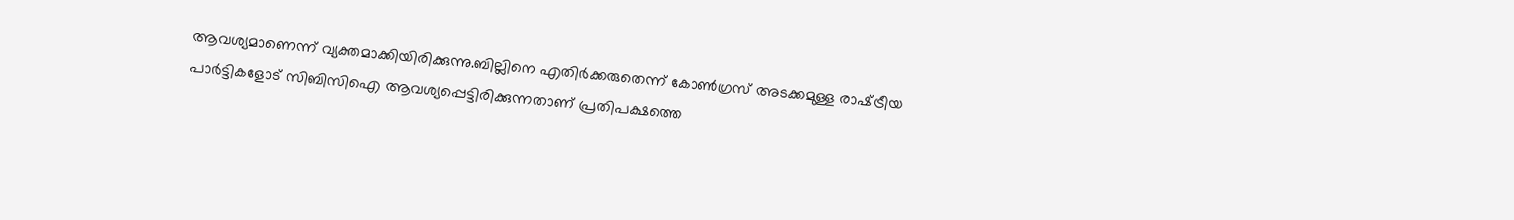ആവശ്യമാണെന്ന് വ്യക്തമാക്കിയിരിക്കുന്നു.ബില്ലിനെ എതിര്‍ക്കരുതെന്ന് കോണ്‍ഗ്രസ് അടക്കമുള്ള രാഷ്‌ട്രീയ പാര്‍ട്ടികളോട് സിബിസിഐ ആവശ്യപ്പെട്ടിരിക്കുന്നതാണ് പ്രതിപക്ഷത്തെ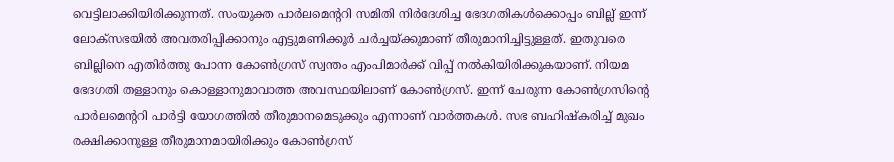വെട്ടിലാക്കിയിരിക്കുന്നത്. സംയുക്ത പാര്‍ലമെന്ററി സമിതി നിര്‍ദേശിച്ച ഭേദഗതികള്‍ക്കൊപ്പം ബില്ല് ഇന്ന് ലോക്‌സഭയില്‍ അവതരിപ്പിക്കാനും എട്ടുമണിക്കൂര്‍ ചര്‍ച്ചയ്‌ക്കുമാണ് തീരുമാനിച്ചിട്ടുള്ളത്. ഇതുവരെ ബില്ലിനെ എതിര്‍ത്തു പോന്ന കോണ്‍ഗ്രസ് സ്വന്തം എംപിമാര്‍ക്ക് വിപ്പ് നല്‍കിയിരിക്കുകയാണ്. നിയമ ഭേദഗതി തള്ളാനും കൊള്ളാനുമാവാത്ത അവസ്ഥയിലാണ് കോണ്‍ഗ്രസ്. ഇന്ന് ചേരുന്ന കോണ്‍ഗ്രസിന്റെ പാര്‍ലമെന്ററി പാര്‍ട്ടി യോഗത്തില്‍ തീരുമാനമെടുക്കും എന്നാണ് വാര്‍ത്തകള്‍. സഭ ബഹിഷ്‌കരിച്ച് മുഖം രക്ഷിക്കാനുള്ള തീരുമാനമായിരിക്കും കോണ്‍ഗ്രസ്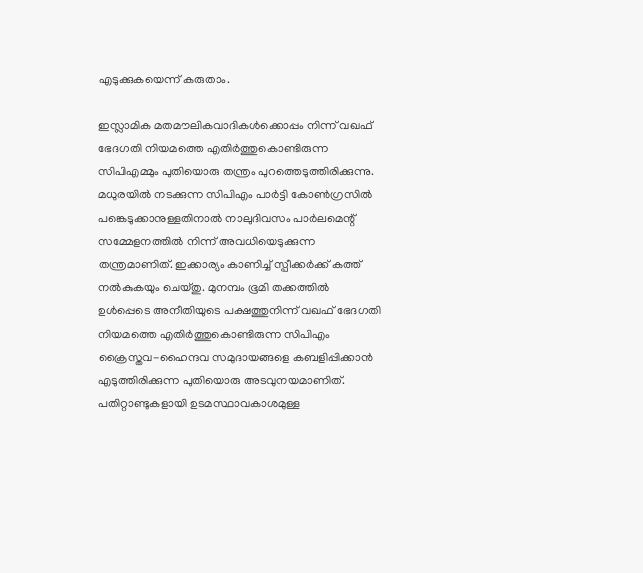എടുക്കുകയെന്ന് കരുതാം.

ഇസ്ലാമിക മതമൗലികവാദികള്‍ക്കൊപ്പം നിന്ന് വഖഫ് ഭേദഗതി നിയമത്തെ എതിര്‍ത്തുകൊണ്ടിരുന്ന സിപിഎമ്മും പുതിയൊരു തന്ത്രം പുറത്തെടുത്തിരിക്കുന്നു. മധുരയില്‍ നടക്കുന്ന സിപിഎം പാര്‍ട്ടി കോണ്‍ഗ്രസില്‍ പങ്കെടുക്കാനുള്ളതിനാല്‍ നാലുദിവസം പാര്‍ലമെന്റ് സമ്മേളനത്തില്‍ നിന്ന് അവധിയെടുക്കുന്ന തന്ത്രമാണിത്. ഇക്കാര്യം കാണിച്ച് സ്പീക്കര്‍ക്ക് കത്ത് നല്‍കുകയും ചെയ്തു. മുനമ്പം ഭൂമി തക്കത്തില്‍ ഉള്‍പ്പെടെ അനീതിയുടെ പക്ഷത്തുനിന്ന് വഖഫ് ഭേദഗതി നിയമത്തെ എതിര്‍ത്തുകൊണ്ടിരുന്ന സിപിഎം ക്രൈസ്തവ-ഹൈന്ദവ സമുദായങ്ങളെ കബളിപ്പിക്കാന്‍ എടുത്തിരിക്കുന്ന പുതിയൊരു അടവുനയമാണിത്. പതിറ്റാണ്ടുകളായി ഉടമസ്ഥാവകാശമുള്ള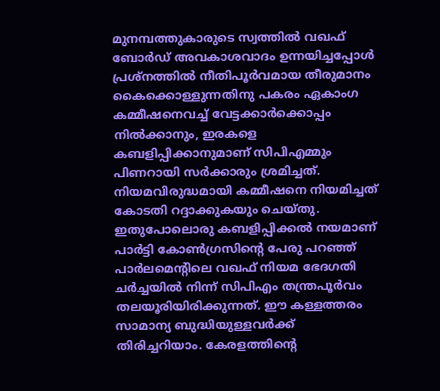മുനമ്പത്തുകാരുടെ സ്വത്തില്‍ വഖഫ് ബോര്‍ഡ് അവകാശവാദം ഉന്നയിച്ചപ്പോള്‍ പ്രശ്‌നത്തില്‍ നീതിപൂര്‍വമായ തീരുമാനം കൈക്കൊള്ളുന്നതിനു പകരം ഏകാംഗ കമ്മീഷനെവച്ച് വേട്ടക്കാര്‍ക്കൊപ്പം നില്‍ക്കാനും, ഇരകളെ കബളിപ്പിക്കാനുമാണ് സിപിഎമ്മും പിണറായി സര്‍ക്കാരും ശ്രമിച്ചത്. നിയമവിരുദ്ധമായി കമ്മീഷനെ നിയമിച്ചത് കോടതി റദ്ദാക്കുകയും ചെയ്തു. ഇതുപോലൊരു കബളിപ്പിക്കല്‍ നയമാണ് പാര്‍ട്ടി കോണ്‍ഗ്രസിന്റെ പേരു പറഞ്ഞ് പാര്‍ലമെന്റിലെ വഖഫ് നിയമ ഭേദഗതി ചര്‍ച്ചയില്‍ നിന്ന് സിപിഎം തന്ത്രപൂര്‍വം തലയൂരിയിരിക്കുന്നത്. ഈ കള്ളത്തരം സാമാന്യ ബുദ്ധിയുള്ളവര്‍ക്ക് തിരിച്ചറിയാം. കേരളത്തിന്റെ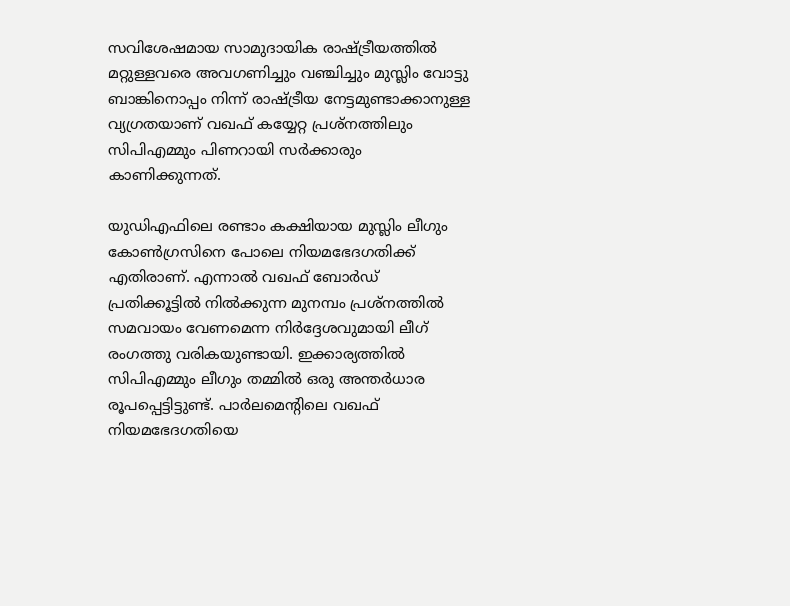സവിശേഷമായ സാമുദായിക രാഷ്‌ട്രീയത്തില്‍ മറ്റുള്ളവരെ അവഗണിച്ചും വഞ്ചിച്ചും മുസ്ലിം വോട്ടു ബാങ്കിനൊപ്പം നിന്ന് രാഷ്‌ട്രീയ നേട്ടമുണ്ടാക്കാനുള്ള വ്യഗ്രതയാണ് വഖഫ് കയ്യേറ്റ പ്രശ്‌നത്തിലും സിപിഎമ്മും പിണറായി സര്‍ക്കാരും കാണിക്കുന്നത്.

യുഡിഎഫിലെ രണ്ടാം കക്ഷിയായ മുസ്ലിം ലീഗും കോണ്‍ഗ്രസിനെ പോലെ നിയമഭേദഗതിക്ക് എതിരാണ്. എന്നാല്‍ വഖഫ് ബോര്‍ഡ് പ്രതിക്കൂട്ടില്‍ നില്‍ക്കുന്ന മുനമ്പം പ്രശ്‌നത്തില്‍ സമവായം വേണമെന്ന നിര്‍ദ്ദേശവുമായി ലീഗ് രംഗത്തു വരികയുണ്ടായി. ഇക്കാര്യത്തില്‍ സിപിഎമ്മും ലീഗും തമ്മില്‍ ഒരു അന്തര്‍ധാര രൂപപ്പെട്ടിട്ടുണ്ട്. പാര്‍ലമെന്റിലെ വഖഫ് നിയമഭേദഗതിയെ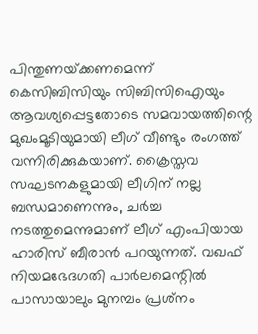പിന്തുണയ്‌ക്കണമെന്ന് കെസിബിസിയും സിബിസിഐയും ആവശ്യപ്പെട്ടതോടെ സമവായത്തിന്റെ മുഖംമൂടിയുമായി ലീഗ് വീണ്ടും രംഗത്ത് വന്നിരിക്കുകയാണ്. ക്രൈസ്തവ സഘടനകളുമായി ലീഗിന് നല്ല ബന്ധമാണെന്നും, ചര്‍ച്ച നടത്തുമെന്നുമാണ് ലീഗ് എംപിയായ ഹാരിസ് ബീരാന്‍ പറയുന്നത്. വഖഫ് നിയമഭേദഗതി പാര്‍ലമെന്റില്‍ പാസായാലും മുനമ്പം പ്രശ്‌നം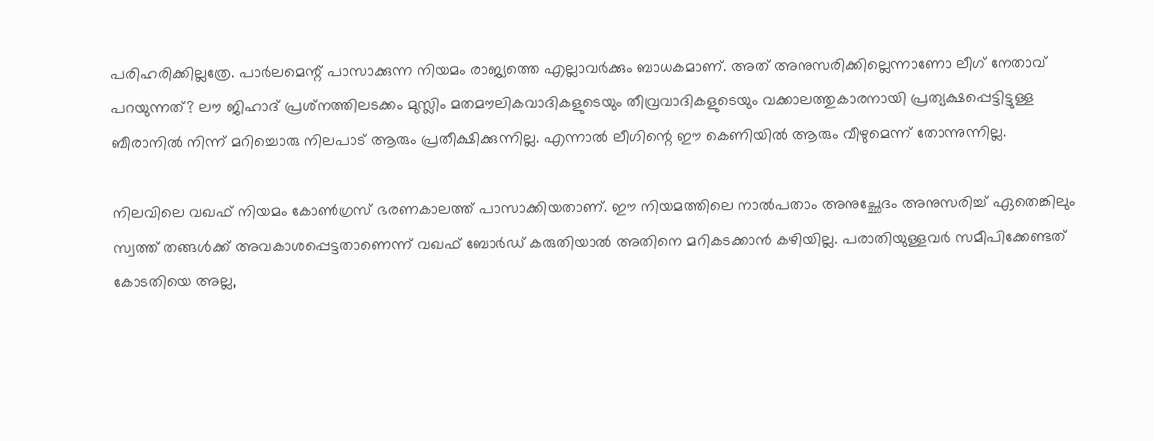പരിഹരിക്കില്ലത്രേ. പാര്‍ലമെന്റ് പാസാക്കുന്ന നിയമം രാജ്യത്തെ എല്ലാവര്‍ക്കും ബാധകമാണ്. അത് അനുസരിക്കില്ലെന്നാണോ ലീഗ് നേതാവ് പറയുന്നത്? ലൗ ജിഹാദ് പ്രശ്‌നത്തിലടക്കം മുസ്ലിം മതമൗലികവാദികളുടെയും തീവ്രവാദികളുടെയും വക്കാലത്തുകാരനായി പ്രത്യക്ഷപ്പെട്ടിട്ടുള്ള ബീരാനില്‍ നിന്ന് മറിച്ചൊരു നിലപാട് ആരും പ്രതീക്ഷിക്കുന്നില്ല. എന്നാല്‍ ലീഗിന്റെ ഈ കെണിയില്‍ ആരും വീഴുമെന്ന് തോന്നുന്നില്ല.

നിലവിലെ വഖഫ് നിയമം കോണ്‍ഗ്രസ് ഭരണകാലത്ത് പാസാക്കിയതാണ്. ഈ നിയമത്തിലെ നാല്‍പതാം അനുച്ഛേദം അനുസരിച്ച് ഏതെങ്കിലും സ്വത്ത് തങ്ങള്‍ക്ക് അവകാശപ്പെട്ടതാണെന്ന് വഖഫ് ബോര്‍ഡ് കരുതിയാല്‍ അതിനെ മറികടക്കാന്‍ കഴിയില്ല. പരാതിയുള്ളവര്‍ സമീപിക്കേണ്ടത് കോടതിയെ അല്ല,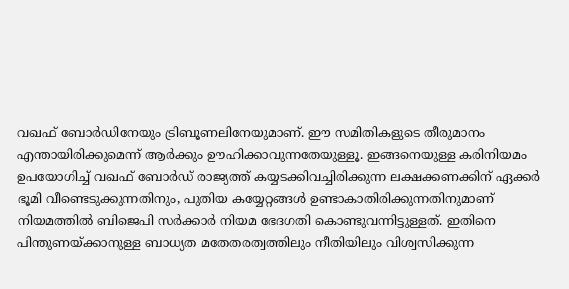വഖഫ് ബോര്‍ഡിനേയും ട്രിബൂണലിനേയുമാണ്. ഈ സമിതികളുടെ തീരുമാനം എന്തായിരിക്കുമെന്ന് ആര്‍ക്കും ഊഹിക്കാവുന്നതേയുള്ളൂ. ഇങ്ങനെയുള്ള കരിനിയമം ഉപയോഗിച്ച് വഖഫ് ബോര്‍ഡ് രാജ്യത്ത് കയ്യടക്കിവച്ചിരിക്കുന്ന ലക്ഷക്കണക്കിന് ഏക്കര്‍ ഭൂമി വീണ്ടെടുക്കുന്നതിനും, പുതിയ കയ്യേറ്റങ്ങള്‍ ഉണ്ടാകാതിരിക്കുന്നതിനുമാണ് നിയമത്തില്‍ ബിജെപി സര്‍ക്കാര്‍ നിയമ ഭേദഗതി കൊണ്ടുവന്നിട്ടുള്ളത്. ഇതിനെ പിന്തുണയ്‌ക്കാനുള്ള ബാധ്യത മതേതരത്വത്തിലും നീതിയിലും വിശ്വസിക്കുന്ന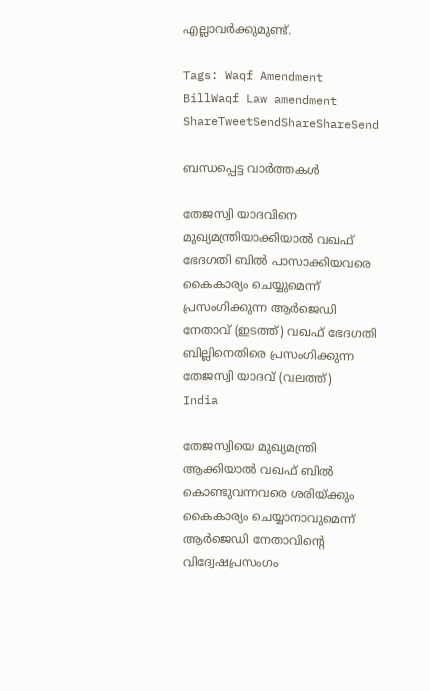എല്ലാവര്‍ക്കുമുണ്ട്.

Tags: Waqf Amendment BillWaqf Law amendment
ShareTweetSendShareShareSend

ബന്ധപ്പെട്ട വാര്‍ത്തകള്‍

തേജസ്വി യാദവിനെ മുഖ്യമന്ത്രിയാക്കിയാല്‍ വഖഫ് ഭേദഗതി ബില്‍ പാസാക്കിയവരെ കൈകാര്യം ചെയ്യുമെന്ന് പ്രസംഗിക്കുന്ന ആര്‍ജെഡി നേതാവ് (ഇടത്ത്) വഖഫ് ഭേദഗതി ബില്ലിനെതിരെ പ്രസംഗിക്കുന്ന തേജസ്വി യാദവ് (വലത്ത്)
India

തേജസ്വിയെ മുഖ്യമന്ത്രി ആക്കിയാല്‍ വഖഫ് ബില്‍ കൊണ്ടുവന്നവരെ ശരിയ്‌ക്കും കൈകാര്യം ചെയ്യാനാവുമെന്ന് ആര്‍ജെഡി നേതാവിന്റെ വിദ്വേഷപ്രസംഗം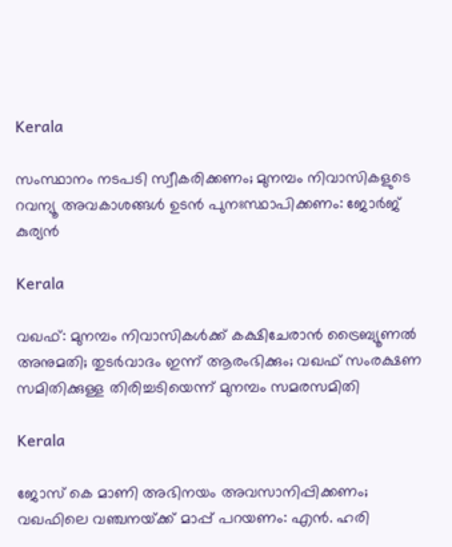Kerala

സംസ്ഥാനം നടപടി സ്വീകരിക്കണം; മുനമ്പം നിവാസികളുടെ റവന്യൂ അവകാശങ്ങള്‍ ഉടന്‍ പുനഃസ്ഥാപിക്കണം: ജോര്‍ജ് കുര്യന്‍

Kerala

വഖഫ്: മുനമ്പം നിവാസികള്‍ക്ക് കക്ഷിചേരാന്‍ ട്രൈബ്യൂണല്‍ അനുമതി; തുടര്‍വാദം ഇന്ന് ആരംഭിക്കും; വഖഫ് സംരക്ഷണ സമിതിക്കുള്ള തിരിച്ചടിയെന്ന് മുനമ്പം സമരസമിതി

Kerala

ജോസ് കെ മാണി അഭിനയം അവസാനിപ്പിക്കണം; വഖഫിലെ വഞ്ചനയ്‌ക്ക് മാപ്പ് പറയണം: എൻ. ഹരി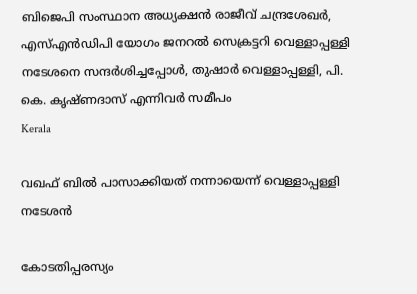ബിജെപി സംസ്ഥാന അധ്യക്ഷന്‍ രാജീവ് ചന്ദ്രശേഖര്‍, എസ്എന്‍ഡിപി യോഗം ജനറല്‍ സെക്രട്ടറി വെള്ളാപ്പള്ളി നടേശനെ സന്ദര്‍ശിച്ചപ്പോള്‍, തുഷാര്‍ വെള്ളാപ്പള്ളി, പി. കെ. കൃഷ്ണദാസ് എന്നിവര്‍ സമീപം
Kerala

വഖഫ് ബില്‍ പാസാക്കിയത് നന്നായെന്ന് വെള്ളാപ്പള്ളി നടേശന്‍

കോടതിപ്പരസ്യം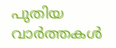പുതിയ വാര്‍ത്തകള്‍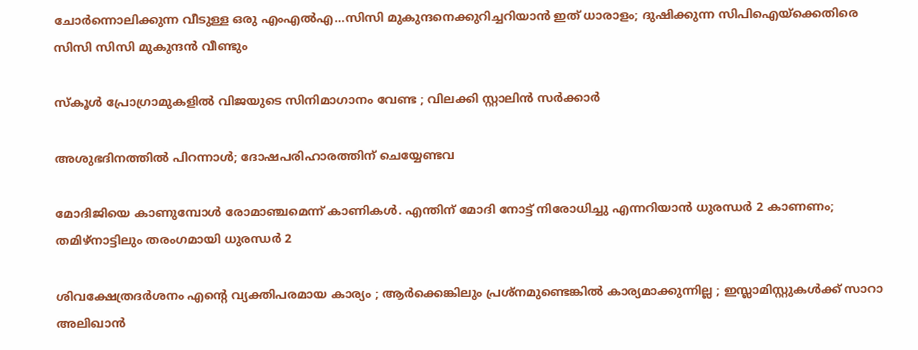ചോര്‍ന്നൊലിക്കുന്ന വീടുള്ള ഒരു എംഎല്‍എ…സിസി മുകുന്ദനെക്കുറിച്ചറിയാന്‍ ഇത് ധാരാളം; ദുഷിക്കുന്ന സിപിഐയ്‌ക്കെതിരെ സിസി സിസി മുകുന്ദന്‍ വീണ്ടും

സ്കൂൾ പ്രോഗ്രാമുകളിൽ വിജയുടെ സിനിമാഗാനം വേണ്ട ; വിലക്കി സ്റ്റാലിൻ സർക്കാർ

അശുഭദിനത്തിൽ പിറന്നാൾ; ദോഷപരിഹാരത്തിന് ചെയ്യേണ്ടവ

മോദിജിയെ കാണുമ്പോള്‍ രോമാഞ്ചമെന്ന് കാണികള്‍. എന്തിന് മോദി നോട്ട് നിരോധിച്ചു എന്നറിയാന്‍ ധുരന്ധര്‍ 2 കാണണം; തമിഴ്നാട്ടിലും തരംഗമായി ധുരന്ധര്‍ 2

ശിവക്ഷേത്രദർശനം എന്റെ വ്യക്തിപരമായ കാര്യം ; ആർക്കെങ്കിലും പ്രശ്‌നമുണ്ടെങ്കിൽ കാര്യമാക്കുന്നില്ല ; ഇസ്ലാമിസ്റ്റുകൾക്ക് സാറാ അലിഖാൻ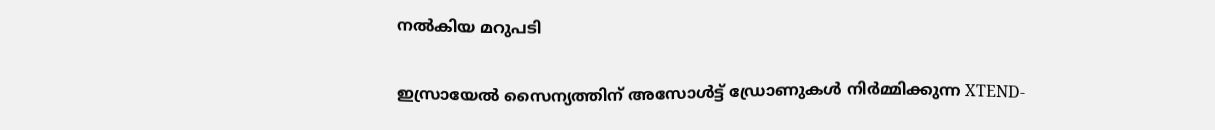നൽകിയ മറുപടി

ഇസ്രായേൽ സൈന്യത്തിന് അസോൾട്ട് ഡ്രോണുകൾ നിർമ്മിക്കുന്ന XTEND-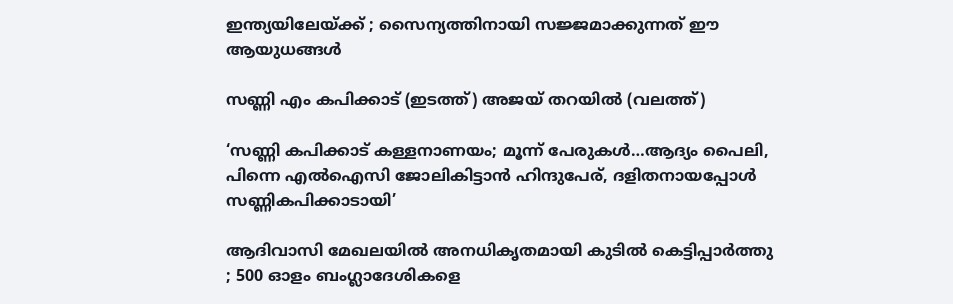ഇന്ത്യയിലേയ്‌ക്ക് ; സൈന്യത്തിനായി സജ്ജമാക്കുന്നത് ഈ ആയുധങ്ങൾ

സണ്ണി എം കപിക്കാട് (ഇടത്ത്) അജയ് തറയില്‍ (വലത്ത്)

‘സണ്ണി കപിക്കാട് കള്ളനാണയം; മൂന്ന് പേരുകള്‍…ആദ്യം പൈലി, പിന്നെ എല്‍ഐസി ജോലികിട്ടാന്‍ ഹിന്ദുപേര്, ദളിതനായപ്പോള്‍ സണ്ണികപിക്കാടായി’

ആദിവാസി മേഖലയിൽ അനധികൃതമായി കുടിൽ കെട്ടിപ്പാർത്തു ; 500 ഓളം ബംഗ്ലാദേശികളെ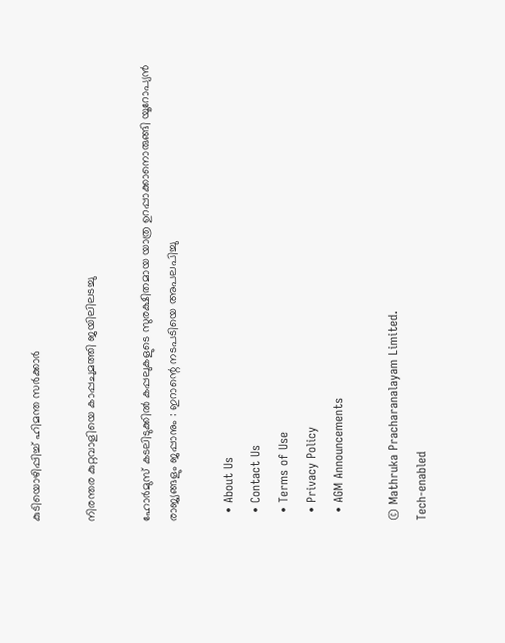കുടിയൊഴിപ്പിച്ച് ഹിമന്ത സർക്കാർ

നിരന്തര കുറ്റവാളിയെ കാപ്പചുമത്തി ജയിലിലടച്ചു

ഹോർമുസ് കടലിടുക്കിൽ കപ്പലുകളുടെ സുരക്ഷിതമായ യാത്ര ഉറപ്പാക്കാനൊരുങ്ങി യൂറോപ്യൻ രാജ്യങ്ങളും ജപ്പാനും : ഇറാന്റെ നടപടിയെ അപലപിച്ചു

  • About Us
  • Contact Us
  • Terms of Use
  • Privacy Policy
  • AGM Announcements

© Mathruka Pracharanalayam Limited.
Tech-enabled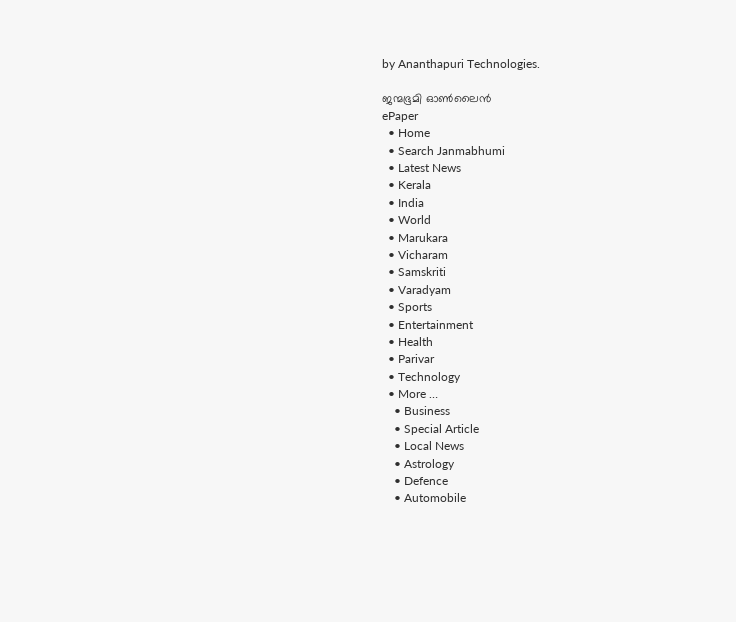by Ananthapuri Technologies.

ജന്മഭൂമി ഓണ്‍ലൈന്‍
ePaper
  • Home
  • Search Janmabhumi
  • Latest News
  • Kerala
  • India
  • World
  • Marukara
  • Vicharam
  • Samskriti
  • Varadyam
  • Sports
  • Entertainment
  • Health
  • Parivar
  • Technology
  • More …
    • Business
    • Special Article
    • Local News
    • Astrology
    • Defence
    • Automobile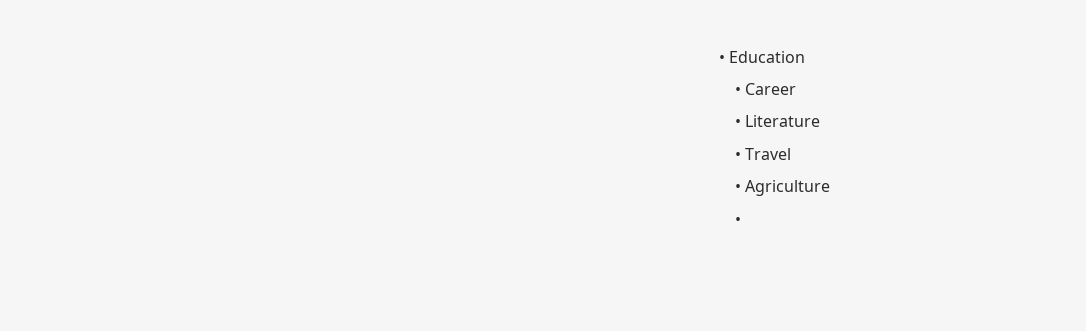• Education
    • Career
    • Literature
    • Travel
    • Agriculture
    •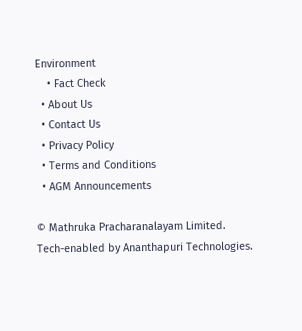Environment
    • Fact Check
  • About Us
  • Contact Us
  • Privacy Policy
  • Terms and Conditions
  • AGM Announcements

© Mathruka Pracharanalayam Limited.
Tech-enabled by Ananthapuri Technologies.